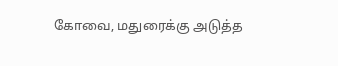கோவை, மதுரைக்கு அடுத்த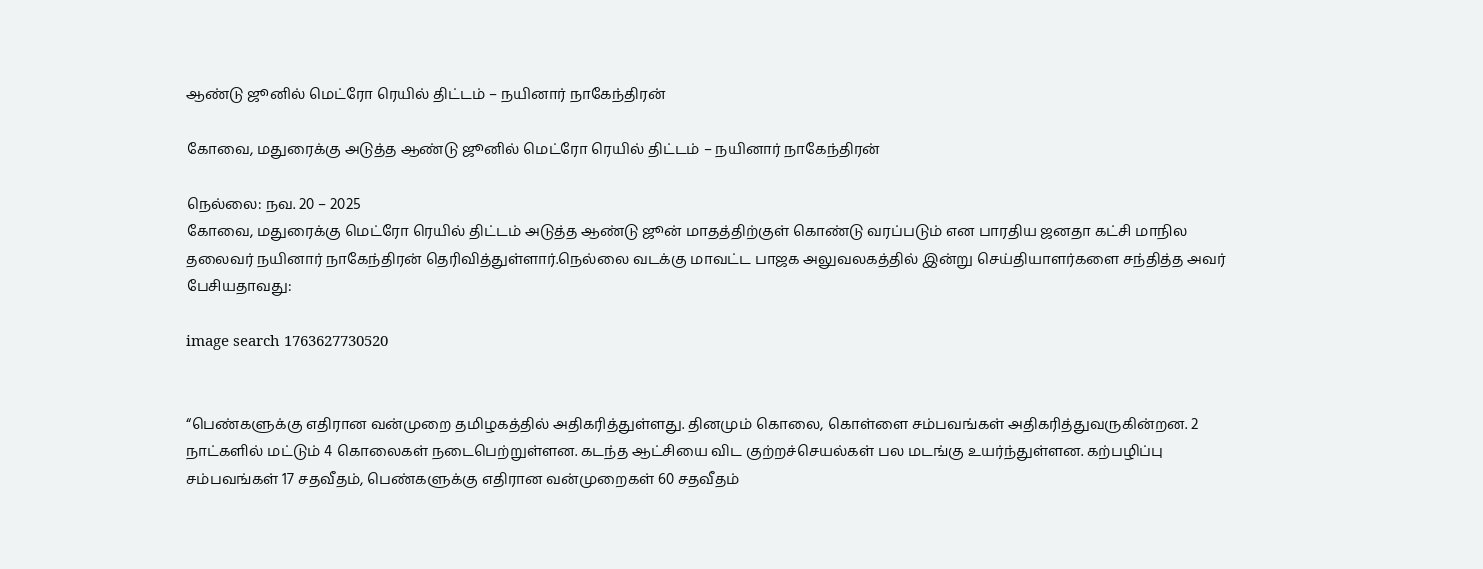ஆண்டு ஜூனில் மெட்ரோ ரெயில் திட்டம் – நயினார் நாகேந்திரன்

கோவை, மதுரைக்கு அடுத்த ஆண்டு ஜூனில் மெட்ரோ ரெயில் திட்டம் – நயினார் நாகேந்திரன்

நெல்லை: நவ. 20 – 2025
கோவை, மதுரைக்கு மெட்ரோ ரெயில் திட்டம் அடுத்த ஆண்டு ஜூன் மாதத்திற்குள் கொண்டு வரப்படும் என பாரதிய ஜனதா கட்சி மாநில தலைவர் நயினார் நாகேந்திரன் தெரிவித்துள்ளார்.நெல்லை வடக்கு மாவட்ட பாஜக அலுவலகத்தில் இன்று செய்தியாளர்களை சந்தித்த அவர் பேசியதாவது:

image search 1763627730520


“பெண்களுக்கு எதிரான வன்முறை தமிழகத்தில் அதிகரித்துள்ளது. தினமும் கொலை, கொள்ளை சம்பவங்கள் அதிகரித்துவருகின்றன. 2 நாட்களில் மட்டும் 4 கொலைகள் நடைபெற்றுள்ளன. கடந்த ஆட்சியை விட குற்றச்செயல்கள் பல மடங்கு உயர்ந்துள்ளன. கற்பழிப்பு சம்பவங்கள் 17 சதவீதம், பெண்களுக்கு எதிரான வன்முறைகள் 60 சதவீதம்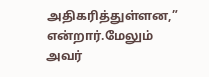அதிகரித்துள்ளன,” என்றார்.மேலும் அவர்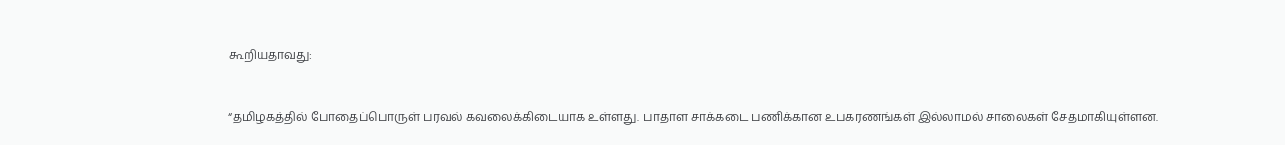கூறியதாவது:


“தமிழகத்தில் போதைப்பொருள் பரவல் கவலைக்கிடையாக உள்ளது. பாதாள சாக்கடை பணிக்கான உபகரணங்கள் இல்லாமல் சாலைகள் சேதமாகியுள்ளன.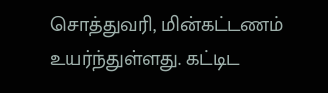சொத்துவரி, மின்கட்டணம் உயர்ந்துள்ளது. கட்டிட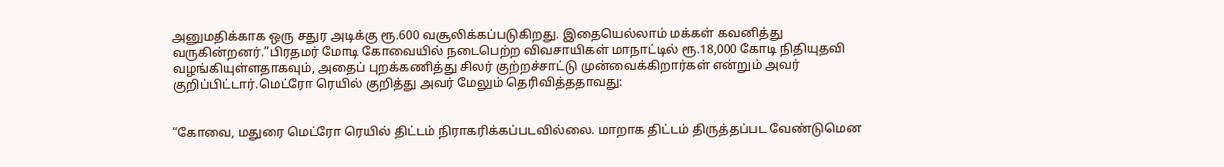அனுமதிக்காக ஒரு சதுர அடிக்கு ரூ.600 வசூலிக்கப்படுகிறது. இதையெல்லாம் மக்கள் கவனித்து வருகின்றனர்.”பிரதமர் மோடி கோவையில் நடைபெற்ற விவசாயிகள் மாநாட்டில் ரூ.18,000 கோடி நிதியுதவி வழங்கியுள்ளதாகவும், அதைப் புறக்கணித்து சிலர் குற்றச்சாட்டு முன்வைக்கிறார்கள் என்றும் அவர் குறிப்பிட்டார்.மெட்ரோ ரெயில் குறித்து அவர் மேலும் தெரிவித்ததாவது:


“கோவை, மதுரை மெட்ரோ ரெயில் திட்டம் நிராகரிக்கப்படவில்லை. மாறாக திட்டம் திருத்தப்பட வேண்டுமென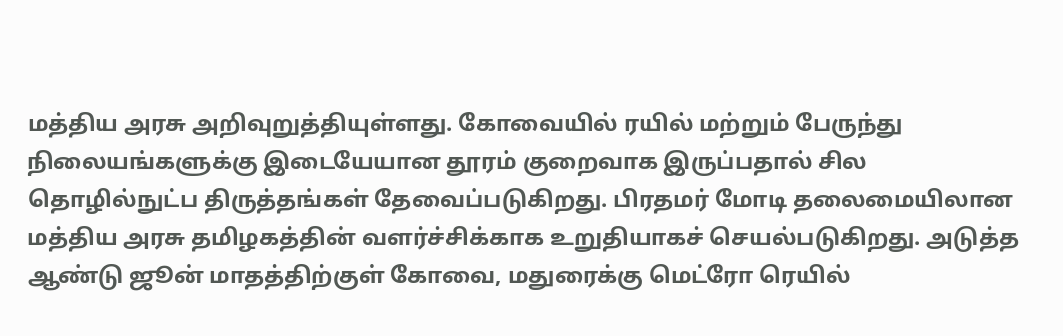மத்திய அரசு அறிவுறுத்தியுள்ளது. கோவையில் ரயில் மற்றும் பேருந்து நிலையங்களுக்கு இடையேயான தூரம் குறைவாக இருப்பதால் சில தொழில்நுட்ப திருத்தங்கள் தேவைப்படுகிறது. பிரதமர் மோடி தலைமையிலான மத்திய அரசு தமிழகத்தின் வளர்ச்சிக்காக உறுதியாகச் செயல்படுகிறது. அடுத்த ஆண்டு ஜூன் மாதத்திற்குள் கோவை, மதுரைக்கு மெட்ரோ ரெயில்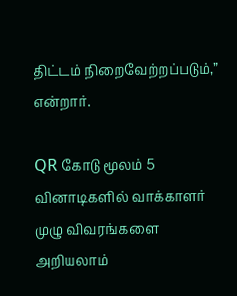திட்டம் நிறைவேற்றப்படும்,” என்றார்.

QR கோடு மூலம் 5 வினாடிகளில் வாக்காளர் முழு விவரங்களை அறியலாம்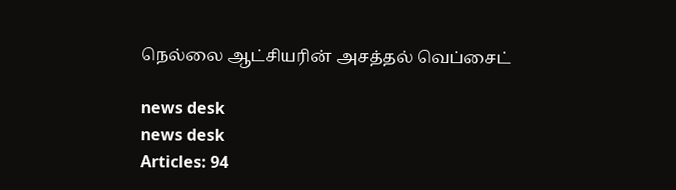நெல்லை ஆட்சியரின் அசத்தல் வெப்சைட்

news desk
news desk
Articles: 94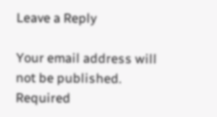Leave a Reply

Your email address will not be published. Required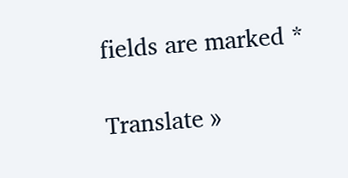fields are marked *

Translate »